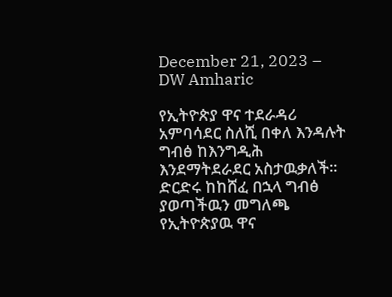December 21, 2023 – DW Amharic

የኢትዮጵያ ዋና ተደራዳሪ አምባሳደር ስለሺ በቀለ እንዳሉት ግብፅ ከእንግዲሕ እንደማትደራደር አስታዉቃለች። ድርድሩ ከከሸፈ በኋላ ግብፅ ያወጣችዉን መግለጫ የኢትዮጵያዉ ዋና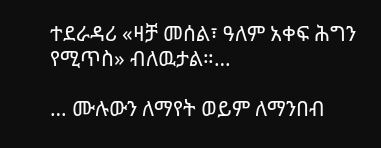ተደራዳሪ «ዛቻ መሰል፣ ዓለም አቀፍ ሕግን የሚጥስ» ብለዉታል።…

… ሙሉውን ለማየት ወይም ለማንበብ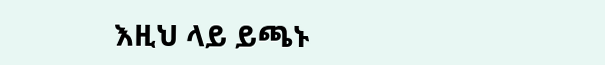እዚህ ላይ ይጫኑ